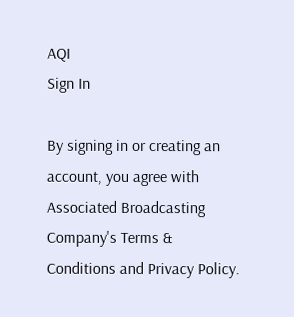AQI
Sign In

By signing in or creating an account, you agree with Associated Broadcasting Company's Terms & Conditions and Privacy Policy.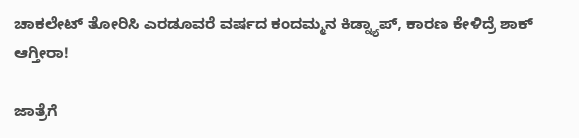ಚಾಕಲೇಟ್ ತೋರಿಸಿ ಎರಡೂವರೆ ವರ್ಷದ ಕಂದಮ್ಮನ ಕಿಡ್ನ್ಯಾಪ್, ಕಾರಣ ಕೇಳಿದ್ರೆ ಶಾಕ್ ಆಗ್ತೀರಾ!

ಜಾತ್ರೆಗೆ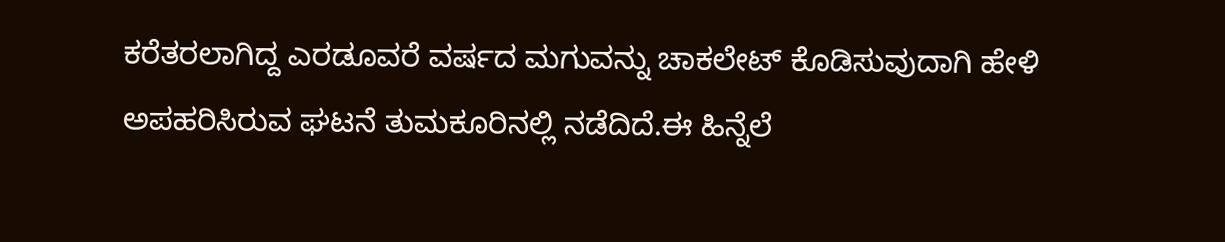ಕರೆತರಲಾಗಿದ್ದ ಎರಡೂವರೆ ವರ್ಷದ ಮಗುವನ್ನು ಚಾಕಲೇಟ್ ಕೊಡಿಸುವುದಾಗಿ ಹೇಳಿ ಅಪಹರಿಸಿರುವ ಘಟನೆ ತುಮಕೂರಿನಲ್ಲಿ ನಡೆದಿದೆ.ಈ ಹಿನ್ನೆಲೆ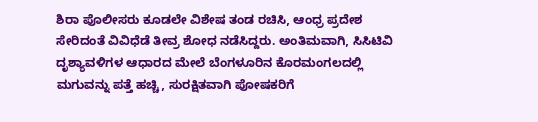ಶಿರಾ ಪೊಲೀಸರು ಕೂಡಲೇ ವಿಶೇಷ ತಂಡ ರಚಿಸಿ, ಆಂಧ್ರ ಪ್ರದೇಶ ಸೇರಿದಂತೆ ವಿವಿಧೆಡೆ ತೀವ್ರ ಶೋಧ ನಡೆಸಿದ್ದರು. ಅಂತಿಮವಾಗಿ, ಸಿಸಿಟಿವಿ ದೃಶ್ಯಾವಳಿಗಳ ಆಧಾರದ ಮೇಲೆ ಬೆಂಗಳೂರಿನ ಕೊರಮಂಗಲದಲ್ಲಿ ಮಗುವನ್ನು ಪತ್ತೆ ಹಚ್ಚಿ, ಸುರಕ್ಷಿತವಾಗಿ ಪೋಷಕರಿಗೆ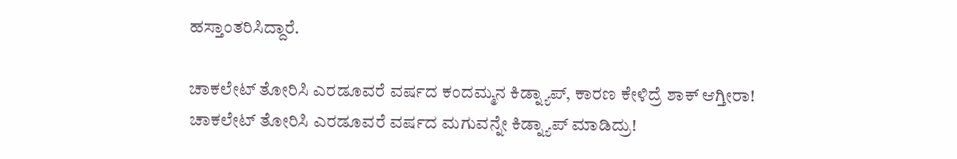ಹಸ್ತಾಂತರಿಸಿದ್ದಾರೆ.

ಚಾಕಲೇಟ್ ತೋರಿಸಿ ಎರಡೂವರೆ ವರ್ಷದ ಕಂದಮ್ಮನ ಕಿಡ್ನ್ಯಾಪ್, ಕಾರಣ ಕೇಳಿದ್ರೆ ಶಾಕ್ ಆಗ್ತೀರಾ!
ಚಾಕಲೇಟ್ ತೋರಿಸಿ ಎರಡೂವರೆ ವರ್ಷದ ಮಗುವನ್ನೇ ಕಿಡ್ನ್ಯಾಪ್ ಮಾಡಿದ್ರು!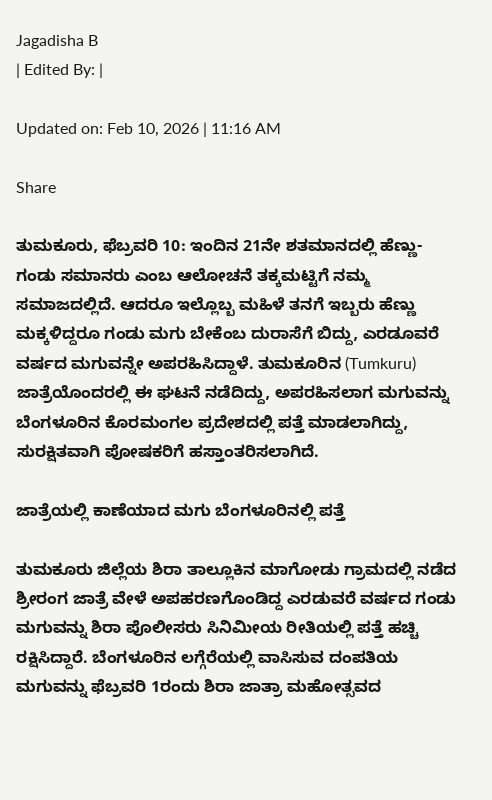Jagadisha B
| Edited By: |

Updated on: Feb 10, 2026 | 11:16 AM

Share

ತುಮಕೂರು, ಫೆಬ್ರವರಿ 10: ಇಂದಿನ 21ನೇ ಶತಮಾನದಲ್ಲಿ ಹೆಣ್ಣು-ಗಂಡು ಸಮಾನರು ಎಂಬ ಆಲೋಚನೆ ತಕ್ಕಮಟ್ಟಿಗೆ ನಮ್ಮ ಸಮಾಜದಲ್ಲಿದೆ. ಆದರೂ ಇಲ್ಲೊಬ್ಬ ಮಹಿಳೆ ತನಗೆ ಇಬ್ಬರು ಹೆಣ್ಣು ಮಕ್ಕಳಿದ್ದರೂ ಗಂಡು ಮಗು ಬೇಕೆಂಬ ದುರಾಸೆಗೆ ಬಿದ್ದು, ಎರಡೂವರೆ ವರ್ಷದ ಮಗುವನ್ನೇ ಅಪರಹಿಸಿದ್ದಾಳೆ. ತುಮಕೂರಿನ (Tumkuru) ಜಾತ್ರೆಯೊಂದರಲ್ಲಿ ಈ ಘಟನೆ ನಡೆದಿದ್ದು, ಅಪರಹಿಸಲಾಗ ಮಗುವನ್ನು ಬೆಂಗಳೂರಿನ ಕೊರಮಂಗಲ ಪ್ರದೇಶದಲ್ಲಿ ಪತ್ತೆ ಮಾಡಲಾಗಿದ್ದು, ಸುರಕ್ಷಿತವಾಗಿ ಪೋಷಕರಿಗೆ ಹಸ್ತಾಂತರಿಸಲಾಗಿದೆ.

ಜಾತ್ರೆಯಲ್ಲಿ ಕಾಣೆಯಾದ ಮಗು ಬೆಂಗಳೂರಿನಲ್ಲಿ ಪತ್ತೆ

ತುಮಕೂರು ಜಿಲ್ಲೆಯ ಶಿರಾ ತಾಲ್ಲೂಕಿನ ಮಾಗೋಡು ಗ್ರಾಮದಲ್ಲಿ ನಡೆದ ಶ್ರೀರಂಗ ಜಾತ್ರೆ ವೇಳೆ ಅಪಹರಣಗೊಂಡಿದ್ದ ಎರಡುವರೆ ವರ್ಷದ ಗಂಡು ಮಗುವನ್ನು ಶಿರಾ ಪೊಲೀಸರು ಸಿನಿಮೀಯ ರೀತಿಯಲ್ಲಿ ಪತ್ತೆ ಹಚ್ಚಿ ರಕ್ಷಿಸಿದ್ದಾರೆ. ಬೆಂಗಳೂರಿನ ಲಗ್ಗೆರೆಯಲ್ಲಿ ವಾಸಿಸುವ ದಂಪತಿಯ ಮಗುವನ್ನು ಫೆಬ್ರವರಿ 1ರಂದು ಶಿರಾ ಜಾತ್ರಾ ಮಹೋತ್ಸವದ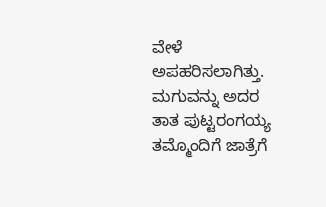ವೇಳೆ ಅಪಹರಿಸಲಾಗಿತ್ತು. ಮಗುವನ್ನು ಅದರ ತಾತ ಪುಟ್ಟರಂಗಯ್ಯ ತಮ್ಮೊಂದಿಗೆ ಜಾತ್ರೆಗೆ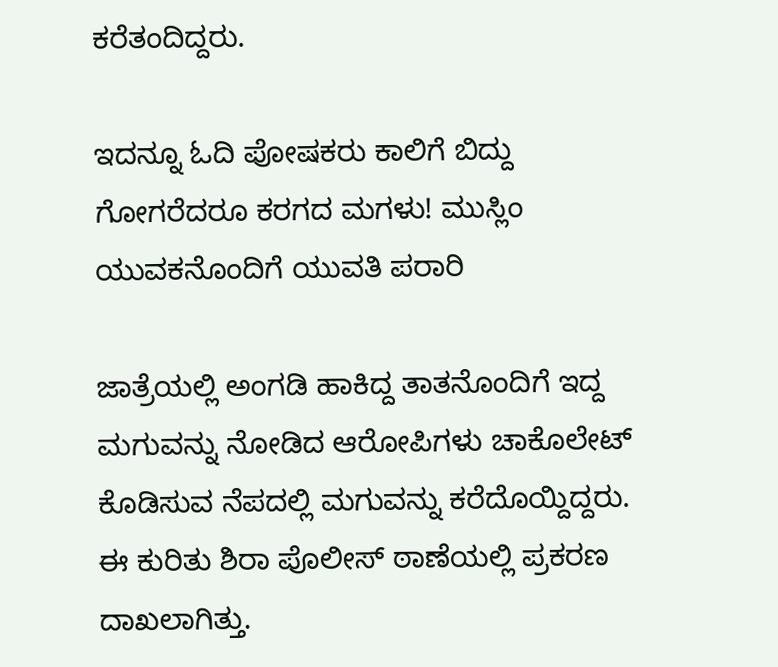ಕರೆತಂದಿದ್ದರು.

ಇದನ್ನೂ ಓದಿ ಪೋಷಕರು ಕಾಲಿಗೆ ಬಿದ್ದು ಗೋಗರೆದರೂ ಕರಗದ ಮಗಳು! ಮುಸ್ಲಿಂ ಯುವಕನೊಂದಿಗೆ ಯುವತಿ ಪರಾರಿ

ಜಾತ್ರೆಯಲ್ಲಿ ಅಂಗಡಿ ಹಾಕಿದ್ದ ತಾತನೊಂದಿಗೆ ಇದ್ದ ಮಗುವನ್ನು ನೋಡಿದ ಆರೋಪಿಗಳು ಚಾಕೊಲೇಟ್ ಕೊಡಿಸುವ ನೆಪದಲ್ಲಿ ಮಗುವನ್ನು ಕರೆದೊಯ್ದಿದ್ದರು. ಈ ಕುರಿತು ಶಿರಾ ಪೊಲೀಸ್ ಠಾಣೆಯಲ್ಲಿ ಪ್ರಕರಣ ದಾಖಲಾಗಿತ್ತು.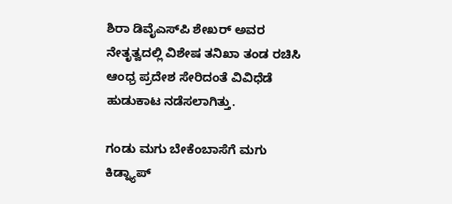ಶಿರಾ ಡಿವೈಎಸ್‌ಪಿ ಶೇಖರ್ ಅವರ ನೇತೃತ್ವದಲ್ಲಿ ವಿಶೇಷ ತನಿಖಾ ತಂಡ ರಚಿಸಿ ಆಂಧ್ರ ಪ್ರದೇಶ ಸೇರಿದಂತೆ ವಿವಿಧೆಡೆ ಹುಡುಕಾಟ ನಡೆಸಲಾಗಿತ್ತು.

ಗಂಡು ಮಗು ಬೇಕೆಂಬಾಸೆಗೆ ಮಗು ಕಿಡ್ನ್ಯಾಪ್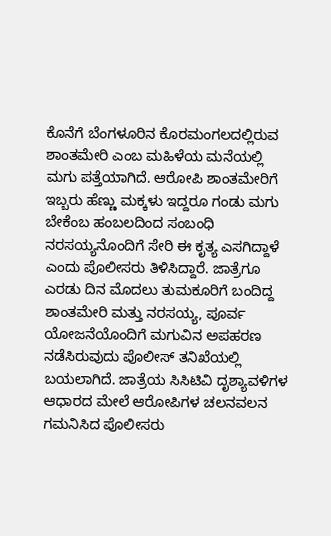ಕೊನೆಗೆ ಬೆಂಗಳೂರಿನ ಕೊರಮಂಗಲದಲ್ಲಿರುವ ಶಾಂತಮೇರಿ ಎಂಬ ಮಹಿಳೆಯ ಮನೆಯಲ್ಲಿ ಮಗು ಪತ್ತೆಯಾಗಿದೆ. ಆರೋಪಿ ಶಾಂತಮೇರಿಗೆ ಇಬ್ಬರು ಹೆಣ್ಣು ಮಕ್ಕಳು ಇದ್ದರೂ ಗಂಡು ಮಗು ಬೇಕೆಂಬ ಹಂಬಲದಿಂದ ಸಂಬಂಧಿ ನರಸಯ್ಯನೊಂದಿಗೆ ಸೇರಿ ಈ ಕೃತ್ಯ ಎಸಗಿದ್ದಾಳೆ ಎಂದು ಪೊಲೀಸರು ತಿಳಿಸಿದ್ದಾರೆ. ಜಾತ್ರೆಗೂ ಎರಡು ದಿನ ಮೊದಲು ತುಮಕೂರಿಗೆ ಬಂದಿದ್ದ ಶಾಂತಮೇರಿ ಮತ್ತು ನರಸಯ್ಯ, ಪೂರ್ವ ಯೋಜನೆಯೊಂದಿಗೆ ಮಗುವಿನ ಅಪಹರಣ ನಡೆಸಿರುವುದು ಪೊಲೀಸ್ ತನಿಖೆಯಲ್ಲಿ ಬಯಲಾಗಿದೆ. ಜಾತ್ರೆಯ ಸಿಸಿಟಿವಿ ದೃಶ್ಯಾವಳಿಗಳ ಆಧಾರದ ಮೇಲೆ ಆರೋಪಿಗಳ ಚಲನವಲನ ಗಮನಿಸಿದ ಪೊಲೀಸರು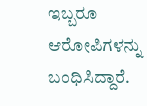ಇಬ್ಬರೂ ಆರೋಪಿಗಳನ್ನು ಬಂಧಿಸಿದ್ದಾರೆ.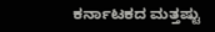ಕರ್ನಾಟಕದ ಮತ್ತಷ್ಟು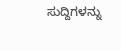ಸುದ್ದಿಗಳನ್ನು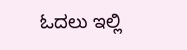ಓದಲು ಇಲ್ಲಿ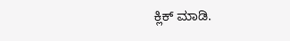ಕ್ಲಿಕ್ ಮಾಡಿ.